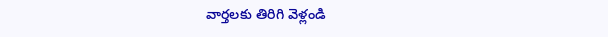వార్తలకు తిరిగి వెళ్లండి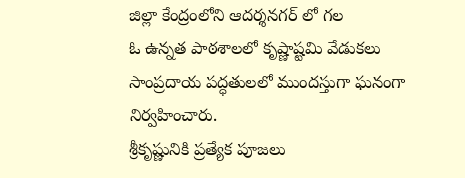జిల్లా కేంద్రంలోని ఆదర్శనగర్ లో గల
ఓ ఉన్నత పాఠశాలలో కృష్ణాష్టమి వేడుకలు సాంప్రదాయ పద్ధతులలో ముందస్తుగా ఘనంగా నిర్వహించారు.
శ్రీకృష్ణునికి ప్రత్యేక పూజలు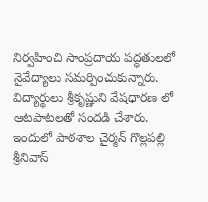నిర్వహించి సాంప్రదాయ పద్ధతులలో నైవేద్యాలు సమర్పించుకున్నారు. విద్యార్థులు శ్రీకృష్ణుని వేషధారణ లో ఆటపాటలతో సందడి చేశారు. ఇందులో పాఠశాల చైర్మన్ గొల్లపల్లి శ్రీనివాస్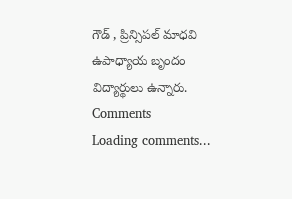గౌడ్ , ప్రిన్సిపల్ మాధవి ఉపాధ్యాయ బృందం విద్యార్థులు ఉన్నారు.
Comments
Loading comments...